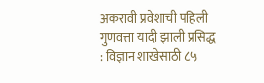अकरावी प्रवेशाची पहिली गुणवत्ता यादी झाली प्रसिद्ध : विज्ञान शाखेसाठी ८५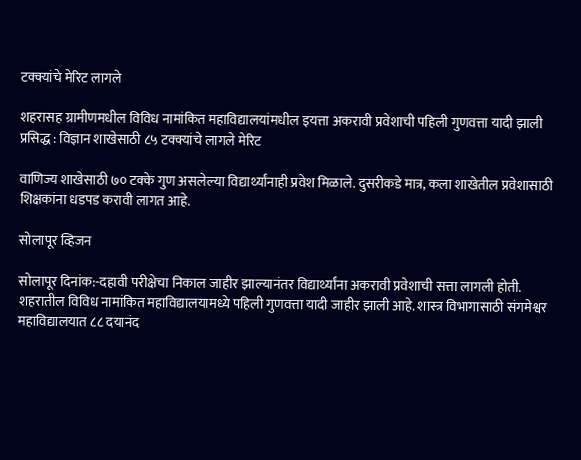टक्क्यांचे मेरिट लागले

शहरासह ग्रामीणमधील विविध नामांकित महाविद्यालयांमधील इयत्ता अकरावी प्रवेशाची पहिली गुणवत्ता यादी झाली प्रसिद्ध : विज्ञान शाखेसाठी ८५ टक्क्यांचे लागले मेरिट

वाणिज्य शाखेसाठी ७० टक्के गुण असलेल्या विद्यार्थ्यांनाही प्रवेश मिळाले. दुसरीकडे मात्र, कला शाखेतील प्रवेशासाठी शिक्षकांना धडपड करावी लागत आहे.

सोलापूर व्हिजन

सोलापूर दिनांक:-दहावी परीक्षेचा निकाल जाहीर झाल्यानंतर विद्यार्थ्यांना अकरावी प्रवेशाची सत्ता लागली होती. शहरातील विविध नामांकित महाविद्यालयामध्ये पहिली गुणवत्ता यादी जाहीर झाली आहे. शास्त्र विभागासाठी संगमेश्वर महाविद्यालयात ८८ दयानंद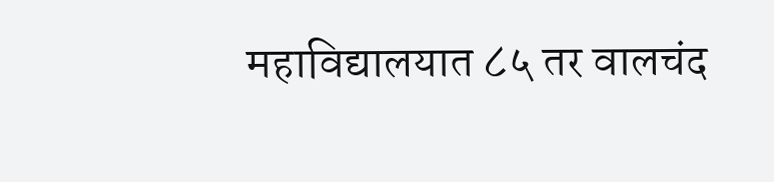महाविद्यालयात ८५ तर वालचंद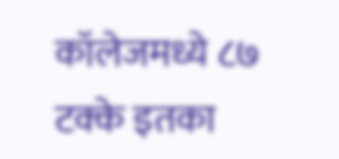कॉलेजमध्ये ८७ टक्के इतका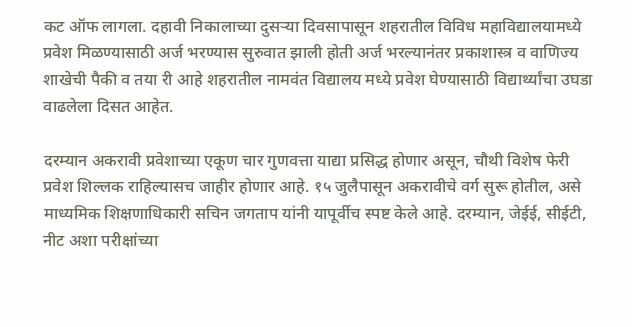कट ऑफ लागला. दहावी निकालाच्या दुसऱ्या दिवसापासून शहरातील विविध महाविद्यालयामध्ये प्रवेश मिळण्यासाठी अर्ज भरण्यास सुरुवात झाली होती अर्ज भरल्यानंतर प्रकाशास्त्र व वाणिज्य शाखेची पैकी व तया री आहे शहरातील नामवंत विद्यालय मध्ये प्रवेश घेण्यासाठी विद्यार्थ्यांचा उघडा वाढलेला दिसत आहेत.

दरम्यान अकरावी प्रवेशाच्या एकूण चार गुणवत्ता याद्या प्रसिद्ध होणार असून, चौथी विशेष फेरी प्रवेश शिल्लक राहिल्यासच जाहीर होणार आहे. १५ जुलैपासून अकरावीचे वर्ग सुरू होतील, असे माध्यमिक शिक्षणाधिकारी सचिन जगताप यांनी यापूर्वीच स्पष्ट केले आहे. दरम्यान, जेईई, सीईटी, नीट अशा परीक्षांच्या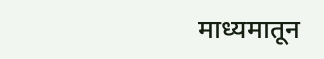माध्यमातून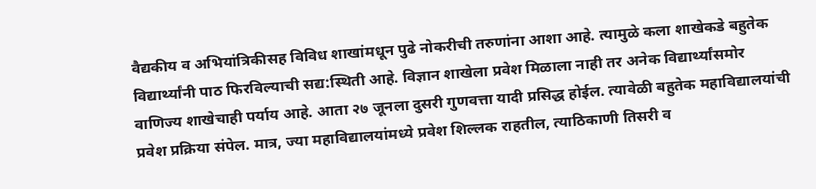वैद्यकीय व अभियांत्रिकीसह विविध शाखांमधून पुढे नोकरीची तरुणांना आशा आहे. त्यामुळे कला शाखेकडे बहुतेक विद्यार्थ्यांनी पाठ फिरविल्याची सद्य:स्थिती आहे. विज्ञान शाखेला प्रवेश मिळाला नाही तर अनेक विद्यार्थ्यांसमोर वाणिज्य शाखेचाही पर्याय आहे. आता २७ जूनला दुसरी गुणवत्ता यादी प्रसिद्ध होईल. त्यावेळी बहुतेक महाविद्यालयांची प्रवेश प्रक्रिया संपेल. मात्र, ज्या महाविद्यालयांमध्ये प्रवेश शिल्लक राहतील, त्याठिकाणी तिसरी व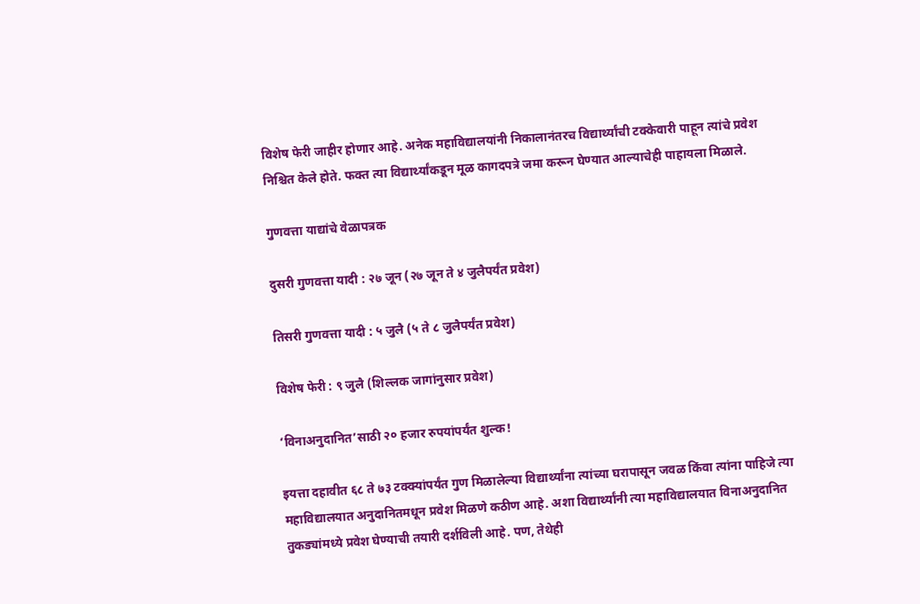विशेष फेरी जाहीर होणार आहे. अनेक महाविद्यालयांनी निकालानंतरच विद्यार्थ्यांची टक्केवारी पाहून त्यांचे प्रवेश निश्चित केले होते. फक्त त्या विद्यार्थ्यांकडून मूळ कागदपत्रे जमा करून घेण्यात आल्याचेही पाहायला मिळाले.

गुणवत्ता याद्यांचे वेळापत्रक

दुसरी गुणवत्ता यादी : २७ जून (२७ जून ते ४ जुलैपर्यंत प्रवेश)

तिसरी गुणवत्ता यादी : ५ जुलै (५ ते ८ जुलैपर्यंत प्रवेश)

विशेष फेरी : ९ जुलै (शिल्लक जागांनुसार प्रवेश)

‘विनाअनुदानित’साठी २० हजार रुपयांपर्यंत शुल्क!

इयत्ता दहावीत ६८ ते ७३ टक्क्यांपर्यंत गुण मिळालेल्या विद्यार्थ्यांना त्यांच्या घरापासून जवळ किंवा त्यांना पाहिजे त्या महाविद्यालयात अनुदानितमधून प्रवेश मिळणे कठीण आहे. अशा विद्यार्थ्यांनी त्या महाविद्यालयात विनाअनुदानित तुकड्यांमध्ये प्रवेश घेण्याची तयारी दर्शविली आहे. पण, तेथेही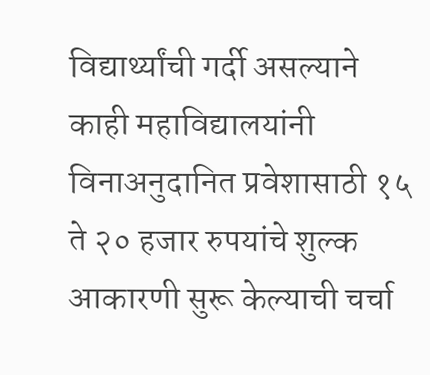विद्यार्थ्यांची गर्दी असल्याने काही महाविद्यालयांनी विनाअनुदानित प्रवेशासाठी १५ ते २० हजार रुपयांचे शुल्क आकारणी सुरू केल्याची चर्चा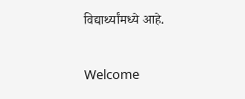विद्यार्थ्यांमध्ये आहे.

Welcome